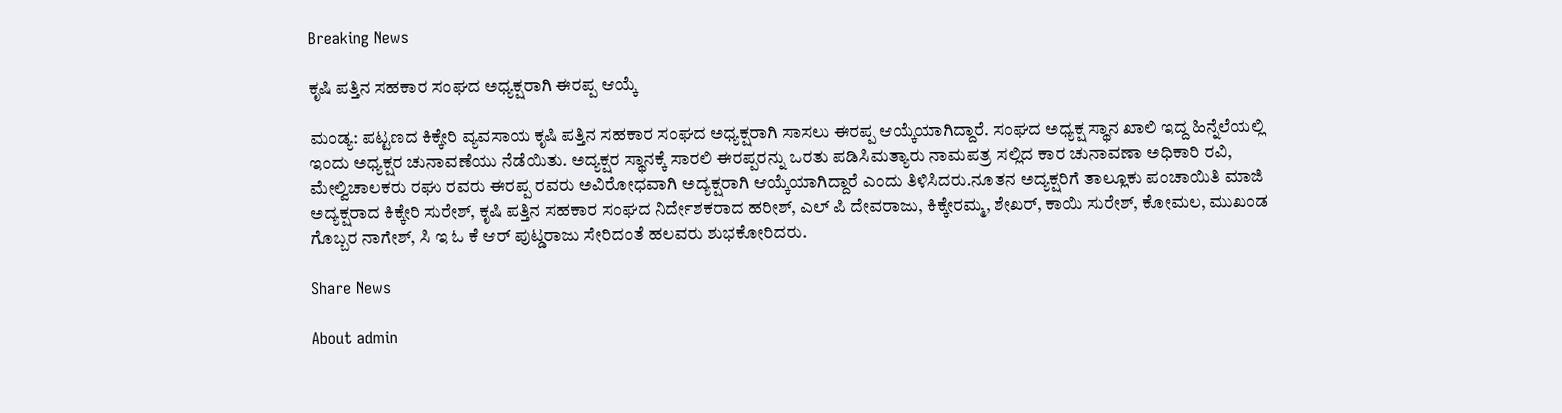Breaking News

ಕೃಷಿ ಪತ್ತಿನ ಸಹಕಾರ ಸಂಘದ ಅಧ್ಯಕ್ಷರಾಗಿ ಈರಪ್ಪ ಆಯ್ಕೆ

ಮಂಡ್ಯ: ಪಟ್ಟಣದ ಕಿಕ್ಕೇರಿ ವ್ಯವಸಾಯ ಕೃಷಿ ಪತ್ತಿನ ಸಹಕಾರ ಸಂಘದ ಅಧ್ಯಕ್ಷರಾಗಿ ಸಾಸಲು ಈರಪ್ಪ ಆಯ್ಕೆಯಾಗಿದ್ದಾರೆ. ಸಂಘದ ಅಧ್ಯಕ್ಷ ಸ್ಥಾನ ಖಾಲಿ ಇದ್ದ ಹಿನ್ನೆಲೆಯಲ್ಲಿ ಇಂದು ಅಧ್ಯಕ್ಷರ ಚುನಾವಣೆಯು ನೆಡೆಯಿತು. ಅದ್ಯಕ್ಷರ ಸ್ಥಾನಕ್ಕೆ ಸಾರಲಿ ಈರಪ್ಪರನ್ನು ಒರತು ಪಡಿಸಿ‌ಮತ್ಯಾರು ನಾಮಪತ್ರ ಸಲ್ಲಿದ ಕಾರ ಚುನಾವಣಾ ಅಧಿಕಾರಿ ರವಿ, ಮೇಲ್ವಿಚಾಲಕರು ರಘು ರವರು ಈರಪ್ಪ ರವರು ಅವಿರೋಧವಾಗಿ ಅದ್ಯಕ್ಷರಾಗಿ ಆಯ್ಕೆಯಾಗಿದ್ದಾರೆ ಎಂದು ತಿಳಿಸಿದರು.ನೂತನ ಅದ್ಯಕ್ಷರಿಗೆ ತಾಲ್ಲೂಕು ಪಂಚಾಯಿತಿ ಮಾಜಿ ಅದ್ಯಕ್ಷರಾದ ಕಿಕ್ಕೇರಿ ಸುರೇಶ್, ಕೃಷಿ ಪತ್ತಿನ ಸಹಕಾರ ಸಂಘದ ನಿರ್ದೇಶಕರಾದ ಹರೀಶ್, ಎಲ್ ಪಿ ದೇವರಾಜು, ಕಿಕ್ಕೇರಮ್ಮ, ಶೇಖರ್, ಕಾಯಿ ಸುರೇಶ್, ಕೋಮಲ, ಮುಖಂಡ ಗೊಬ್ಬರ ನಾಗೇಶ್, ಸಿ ಇ ಓ ಕೆ ಆರ್ ಪುಟ್ಡರಾಜು ಸೇರಿದಂತೆ ಹಲವರು ಶುಭಕೋರಿದರು.

Share News

About admin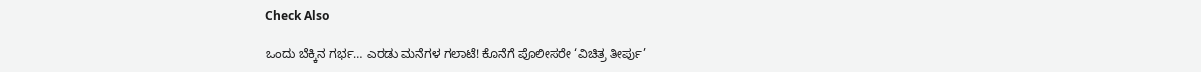Check Also

ಒಂದು ಬೆಕ್ಕಿನ ಗರ್ಭ… ಎರಡು ಮನೆಗಳ ಗಲಾಟೆ! ಕೊನೆಗೆ ಪೊಲೀಸರೇ ‘ವಿಚಿತ್ರ ತೀರ್ಪು’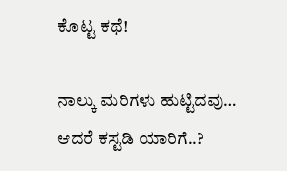ಕೊಟ್ಟ ಕಥೆ!

ನಾಲ್ಕು ಮರಿಗಳು ಹುಟ್ಟಿದವು… ಆದರೆ ಕಸ್ಟಡಿ ಯಾರಿಗೆ..?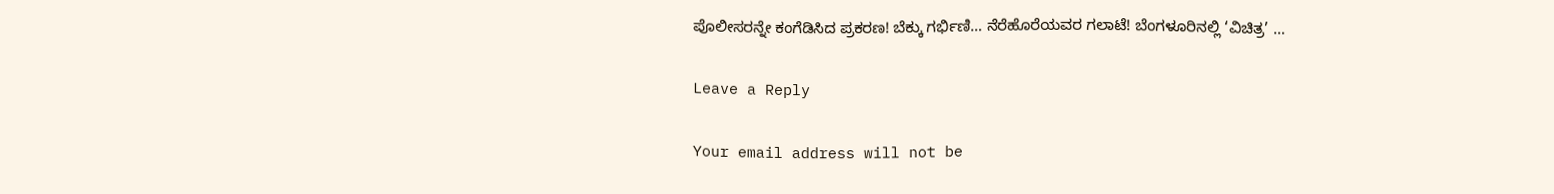ಪೊಲೀಸರನ್ನೇ ಕಂಗೆಡಿಸಿದ ಪ್ರಕರಣ! ಬೆಕ್ಕು ಗರ್ಭಿಣಿ… ನೆರೆಹೊರೆಯವರ ಗಲಾಟೆ! ಬೆಂಗಳೂರಿನಲ್ಲಿ ‘ವಿಚಿತ್ರ’ …

Leave a Reply

Your email address will not be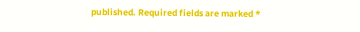published. Required fields are marked *